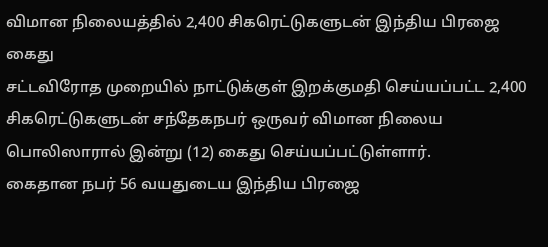விமான நிலையத்தில் 2,400 சிகரெட்டுகளுடன் இந்திய பிரஜை கைது
சட்டவிரோத முறையில் நாட்டுக்குள் இறக்குமதி செய்யப்பட்ட 2,400 சிகரெட்டுகளுடன் சந்தேகநபர் ஒருவர் விமான நிலைய பொலிஸாரால் இன்று (12) கைது செய்யப்பட்டுள்ளார்.
கைதான நபர் 56 வயதுடைய இந்திய பிரஜை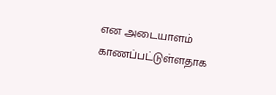என அடையாளம் காணப்பட்டுள்ளதாக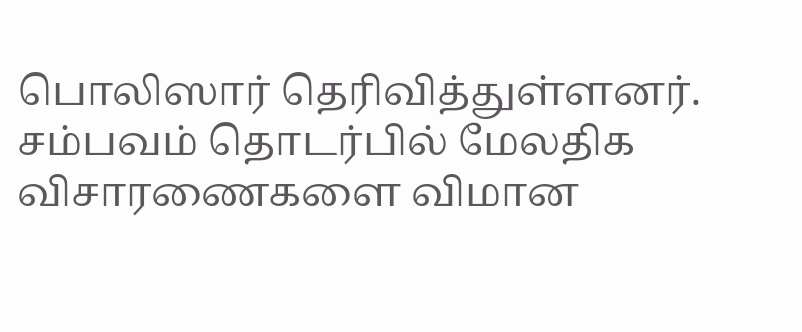பொலிஸார் தெரிவித்துள்ளனர்.
சம்பவம் தொடர்பில் மேலதிக விசாரணைகளை விமான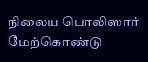நிலைய பொலிஸார் மேற்கொண்டு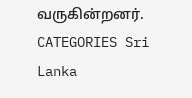வருகின்றனர்.
CATEGORIES Sri Lanka